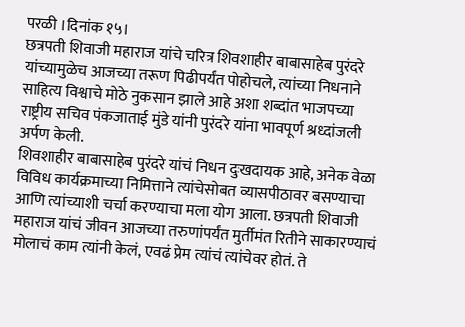परळी ।दिनांक १५।
छत्रपती शिवाजी महाराज यांचे चरित्र शिवशाहीर बाबासाहेब पुरंदरे यांच्यामुळेच आजच्या तरूण पिढीपर्यंत पोहोचले, त्यांच्या निधनाने साहित्य विश्वाचे मोठे नुकसान झाले आहे अशा शब्दांत भाजपच्या राष्ट्रीय सचिव पंकजाताई मुंडे यांनी पुरंदरे यांना भावपूर्ण श्रध्दांजली अर्पण केली.
शिवशाहीर बाबासाहेब पुरंदरे यांचं निधन दुःखदायक आहे, अनेक वेळा विविध कार्यक्रमाच्या निमित्ताने त्यांचेसोबत व्यासपीठावर बसण्याचा आणि त्यांच्याशी चर्चा करण्याचा मला योग आला. छत्रपती शिवाजी महाराज यांचं जीवन आजच्या तरुणांपर्यंत मुर्तीमंत रितीने साकारण्याचं मोलाचं काम त्यांनी केलं, एवढं प्रेम त्यांचं त्यांचेवर होतं. ते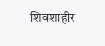शिवशाहीर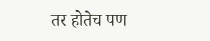तर होतेच पण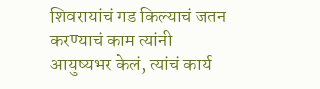शिवरायांचं गड किल्याचं जतन करण्याचं काम त्यांनी आयुष्यभर केलं, त्यांचं कार्य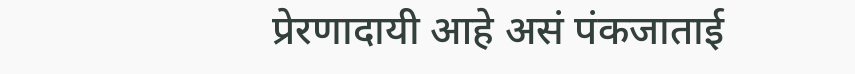प्रेरणादायी आहे असं पंकजाताई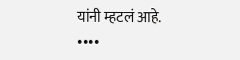यांनी म्हटलं आहे.
••••